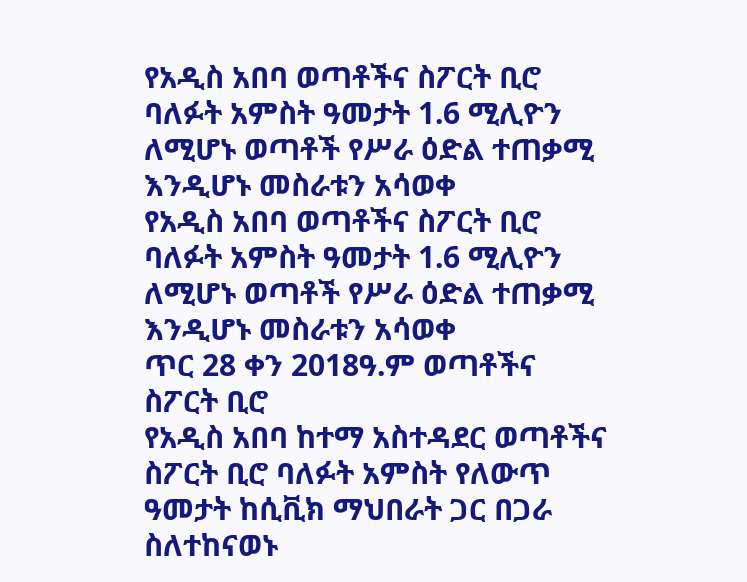የአዲስ አበባ ወጣቶችና ስፖርት ቢሮ ባለፉት አምስት ዓመታት 1.6 ሚሊዮን ለሚሆኑ ወጣቶች የሥራ ዕድል ተጠቃሚ እንዲሆኑ መስራቱን አሳወቀ
የአዲስ አበባ ወጣቶችና ስፖርት ቢሮ ባለፉት አምስት ዓመታት 1.6 ሚሊዮን ለሚሆኑ ወጣቶች የሥራ ዕድል ተጠቃሚ እንዲሆኑ መስራቱን አሳወቀ
ጥር 28 ቀን 2018ዓ.ም ወጣቶችና ስፖርት ቢሮ
የአዲስ አበባ ከተማ አስተዳደር ወጣቶችና ስፖርት ቢሮ ባለፉት አምስት የለውጥ ዓመታት ከሲቪክ ማህበራት ጋር በጋራ ስለተከናወኑ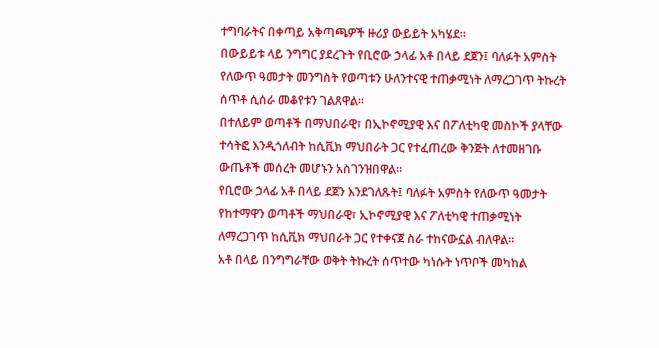ተግባራትና በቀጣይ አቅጣጫዎች ዙሪያ ውይይት አካሄደ።
በውይይቱ ላይ ንግግር ያደረጉት የቢሮው ኃላፊ አቶ በላይ ደጀን፤ ባለፉት አምስት የለውጥ ዓመታት መንግስት የወጣቱን ሁለንተናዊ ተጠቃሚነት ለማረጋገጥ ትኩረት ሰጥቶ ሲሰራ መቆየቱን ገልጸዋል።
በተለይም ወጣቶች በማህበራዊ፣ በኢኮኖሚያዊ እና በፖለቲካዊ መስኮች ያላቸው ተሳትፎ እንዲጎለብት ከሲቪክ ማህበራት ጋር የተፈጠረው ቅንጅት ለተመዘገቡ ውጤቶች መሰረት መሆኑን አስገንዝበዋል።
የቢሮው ኃላፊ አቶ በላይ ደጀን እንደገለጹት፤ ባለፉት አምስት የለውጥ ዓመታት የከተማዋን ወጣቶች ማህበራዊ፣ ኢኮኖሚያዊ እና ፖለቲካዊ ተጠቃሚነት ለማረጋገጥ ከሲቪክ ማህበራት ጋር የተቀናጀ ስራ ተከናውኗል ብለዋል።
አቶ በላይ በንግግራቸው ወቅት ትኩረት ሰጥተው ካነሱት ነጥቦች መካከል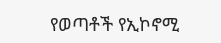የወጣቶች የኢኮኖሚ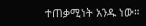ተጠቃሚነት አንዱ ነው።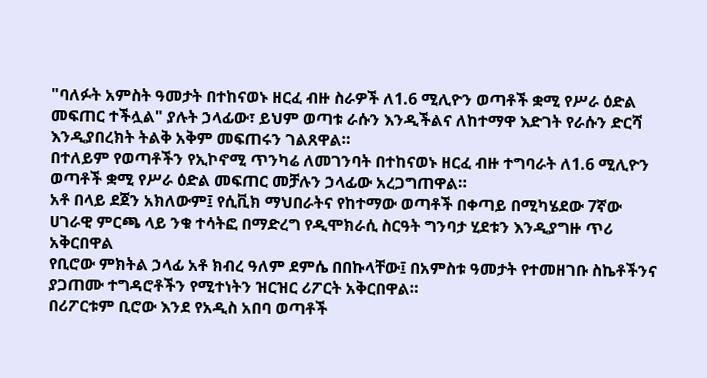"ባለፉት አምስት ዓመታት በተከናወኑ ዘርፈ ብዙ ስራዎች ለ1.6 ሚሊዮን ወጣቶች ቋሚ የሥራ ዕድል መፍጠር ተችሏል" ያሉት ኃላፊው፣ ይህም ወጣቱ ራሱን እንዲችልና ለከተማዋ እድገት የራሱን ድርሻ እንዲያበረክት ትልቅ አቅም መፍጠሩን ገልጸዋል።
በተለይም የወጣቶችን የኢኮኖሚ ጥንካሬ ለመገንባት በተከናወኑ ዘርፈ ብዙ ተግባራት ለ1.6 ሚሊዮን ወጣቶች ቋሚ የሥራ ዕድል መፍጠር መቻሉን ኃላፊው አረጋግጠዋል።
አቶ በላይ ደጀን አክለውም፤ የሲቪክ ማህበራትና የከተማው ወጣቶች በቀጣይ በሚካሄደው 7ኛው ሀገራዊ ምርጫ ላይ ንቁ ተሳትፎ በማድረግ የዲሞክራሲ ስርዓት ግንባታ ሂደቱን እንዲያግዙ ጥሪ አቅርበዋል
የቢሮው ምክትል ኃላፊ አቶ ክብረ ዓለም ደምሴ በበኩላቸው፤ በአምስቱ ዓመታት የተመዘገቡ ስኬቶችንና ያጋጠሙ ተግዳሮቶችን የሚተነትን ዝርዝር ሪፖርት አቅርበዋል።
በሪፖርቱም ቢሮው እንደ የአዲስ አበባ ወጣቶች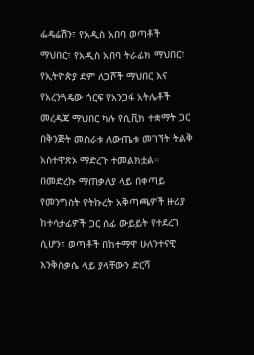ፌዴሬሽን፣ የአዲስ አበባ ወጣቶች ማህበር፣ የአዲስ አበባ ትራፊክ ማህበር፣ የኢትዮጵያ ደም ለጋሾች ማህበር እና የአረንጓዴው ጎርፍ የአንጋፋ አትሌቶች መረዳጃ ማህበር ካሉ የሲቪክ ተቋማት ጋር በቅንጅት መስራቱ ለውጤቱ መገኘት ትልቅ አስተዋጽኦ ማድረጉ ተመልክቷል።
በመድረኩ ማጠቃለያ ላይ በቀጣይ የመንግስት የትኩረት አቅጣጫዎች ዙሪያ ከተሳታፊዎች ጋር ሰፊ ውይይት የተደረገ ሲሆን፣ ወጣቶች በከተማዋ ሁለንተናዊ እንቅስቃሴ ላይ ያላቸውን ድርሻ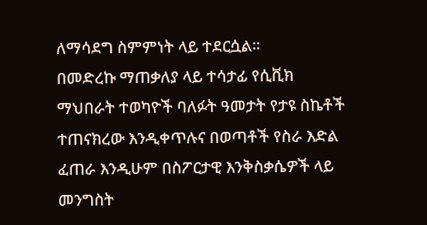ለማሳደግ ስምምነት ላይ ተደርሷል።
በመድረኩ ማጠቃለያ ላይ ተሳታፊ የሲቪክ ማህበራት ተወካዮች ባለፉት ዓመታት የታዩ ስኬቶች ተጠናክረው እንዲቀጥሉና በወጣቶች የስራ እድል ፈጠራ እንዲሁም በስፖርታዊ እንቅስቃሴዎች ላይ መንግስት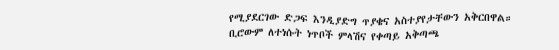የሚያደርገው ድጋፍ እንዲያድግ ጥያቄና አስተያየታቸውን አቅርበዋል።
ቢሮውም ለተነሱት ነጥቦች ምላሽና የቀጣይ አቅጣጫ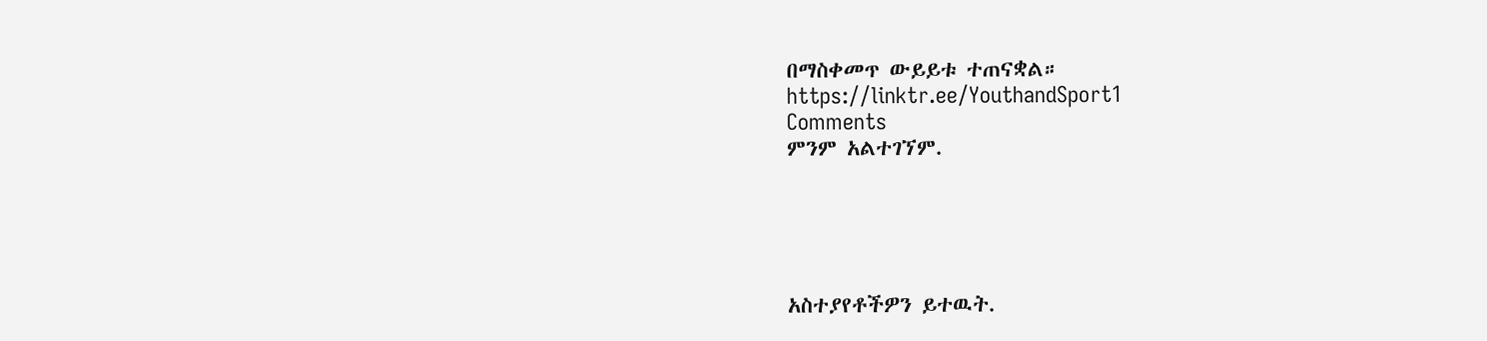በማስቀመጥ ውይይቱ ተጠናቋል።
https://linktr.ee/YouthandSport1
Comments
ምንም አልተገኘም.





አስተያየቶችዎን ይተዉት.